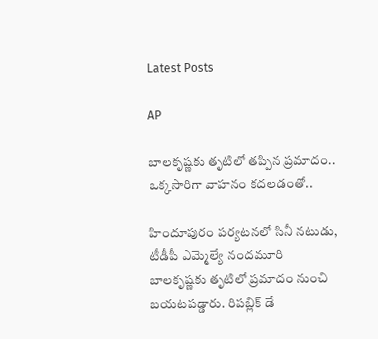Latest Posts

AP

బాలకృష్ణకు తృటిలో తప్పిన ప్రమాదం.. ఒక్కసారిగా వాహనం కదలడంతో..

హిందూపురం పర్యటనలో సినీ నటుడు, టీడీపీ ఎమ్మెల్యే నందమూరి బాలకృష్ణకు తృటిలో ప్రమాదం నుంచి బయటపడ్డారు. రిపబ్లిక్ డే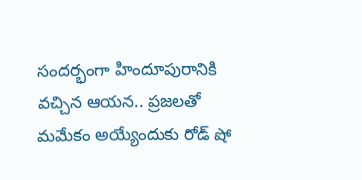సందర్భంగా హిందూపురానికి వచ్చిన ఆయన.. ప్రజలతో మమేకం అయ్యేందుకు రోడ్ షో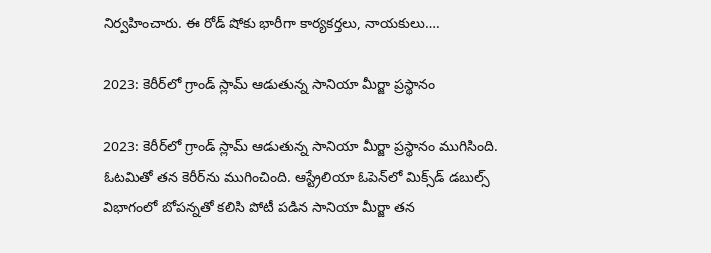నిర్వహించారు. ఈ రోడ్ షోకు భారీగా కార్యకర్తలు, నాయకులు….

2023: కెరీర్‌లో గ్రాండ్ స్లామ్ ఆడుతున్న సానియా మీర్జా ప్రస్థానం

2023: కెరీర్‌లో గ్రాండ్ స్లామ్ ఆడుతున్న సానియా మీర్జా ప్రస్థానం ముగిసింది. ఓటమితో తన కెరీర్‌ను ముగించింది. ఆస్ట్రేలియా ఓపెన్‌లో మిక్స్‌డ్ డబుల్స్ విభాగంలో బోపన్నతో కలిసి పోటీ పడిన సానియా మీర్జా తన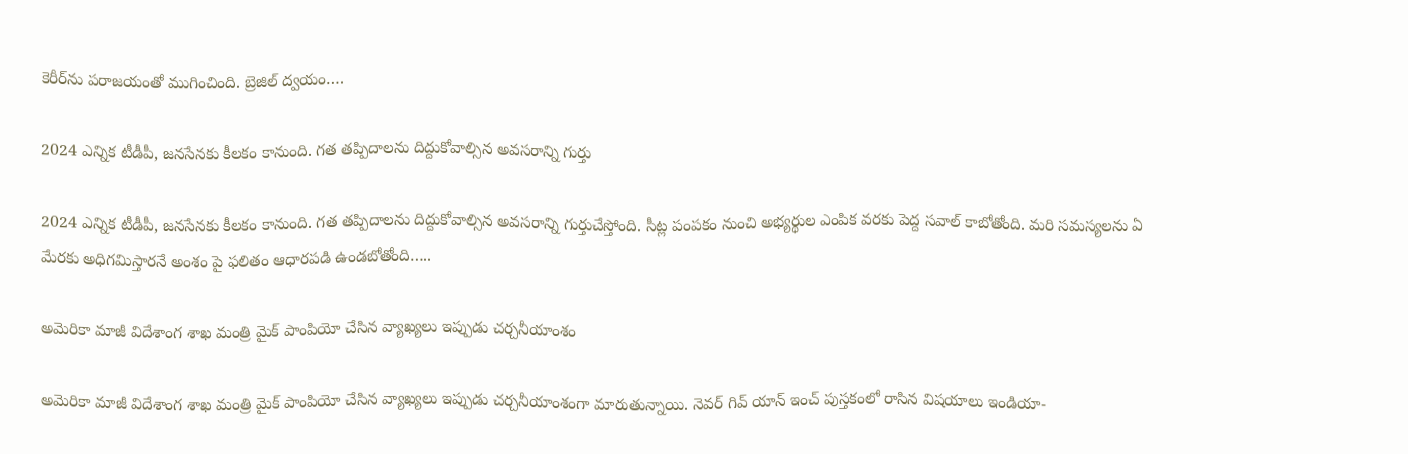కెరీర్‌ను పరాజయంతో ముగించింది. బ్రెజిల్ ద్వయం….

2024 ఎన్నిక టీడీపీ, జనసేనకు కీలకం కానుంది. గత తప్పిదాలను దిద్దుకోవాల్సిన అవసరాన్ని గుర్తు

2024 ఎన్నిక టీడీపీ, జనసేనకు కీలకం కానుంది. గత తప్పిదాలను దిద్దుకోవాల్సిన అవసరాన్ని గుర్తుచేస్తోంది. సీట్ల పంపకం నుంచి అభ్యర్థుల ఎంపిక వరకు పెద్ద సవాల్ కాబోతోంది. మరి సమస్యలను ఏ మేరకు అధిగమిస్తారనే అంశం పై ఫలితం ఆధారపడి ఉండబోతోంది…..

అమెరికా మాజీ విదేశాంగ శాఖ మంత్రి మైక్ పాంపియో చేసిన వ్యాఖ్యలు ఇప్పుడు చర్చనీయాంశం

అమెరికా మాజీ విదేశాంగ శాఖ మంత్రి మైక్ పాంపియో చేసిన వ్యాఖ్యలు ఇప్పుడు చర్చనీయాంశంగా మారుతున్నాయి. నెవర్ గివ్ యాన్ ఇంచ్ పుస్తకంలో రాసిన విషయాలు ఇండియా-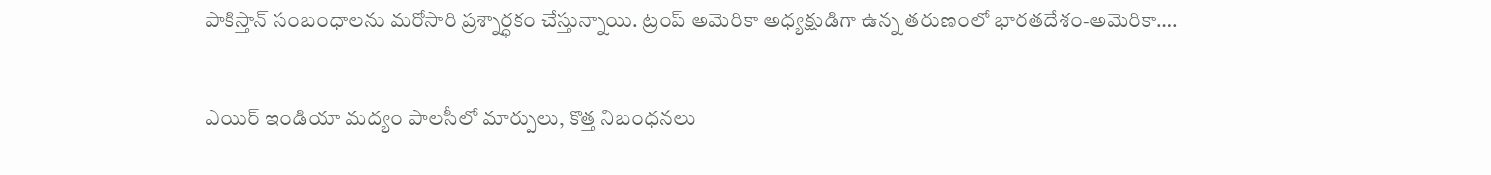పాకిస్తాన్ సంబంధాలను మరోసారి ప్రశ్నార్ధకం చేస్తున్నాయి. ట్రంప్ అమెరికా అధ్యక్షుడిగా ఉన్న తరుణంలో భారతదేశం-అమెరికా….

ఎయిర్ ఇండియా మద్యం పాలసీలో మార్పులు, కొత్త నిబంధనలు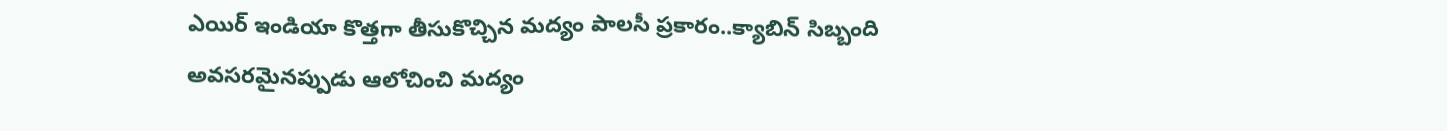ఎయిర్ ఇండియా కొత్తగా తీసుకొచ్చిన మద్యం పాలసీ ప్రకారం..క్యాబిన్ సిబ్బంది అవసరమైనప్పుడు ఆలోచించి మద్యం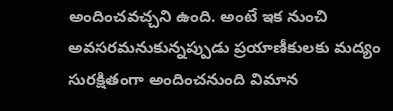అందించవచ్చని ఉంది. అంటే ఇక నుంచి అవసరమనుకున్నప్పుడు ప్రయాణీకులకు మద్యం సురక్షితంగా అందించనుంది విమాన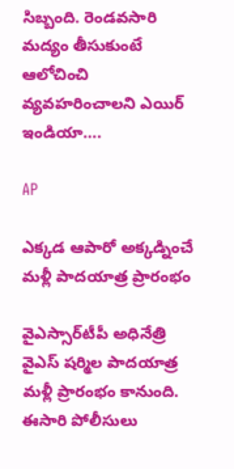సిబ్బంది. రెండవసారి మద్యం తీసుకుంటే ఆలోచించి వ్యవహరించాలని ఎయిర్ ఇండియా….

AP

ఎక్కడ ఆపారో అక్కడ్నించే మళ్లీ పాదయాత్ర ప్రారంభం

వైఎస్సార్‌టీపీ అధినేత్రి వైఎస్ షర్మిల పాదయాత్ర మళ్లీ ప్రారంభం కానుంది. ఈసారి పోలీసులు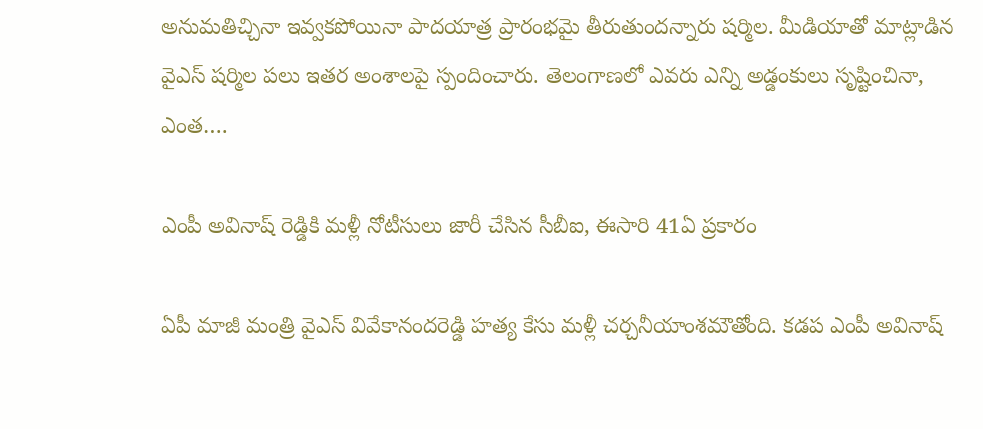అనుమతిచ్చినా ఇవ్వకపోయినా పాదయాత్ర ప్రారంభమై తీరుతుందన్నారు షర్మిల. మీడియాతో మాట్లాడిన వైఎస్ షర్మిల పలు ఇతర అంశాలపై స్పందించారు. తెలంగాణలో ఎవరు ఎన్ని అడ్డంకులు సృష్టించినా, ఎంత….

ఎంపీ అవినాష్ రెడ్డికి మళ్లీ నోటీసులు జారీ చేసిన సీబీఐ, ఈసారి 41ఏ ప్రకారం

ఏపీ మాజీ మంత్రి వైఎస్ వివేకానందరెడ్డి హత్య కేసు మళ్లీ చర్చనీయాంశమౌతోంది. కడప ఎంపీ అవినాష్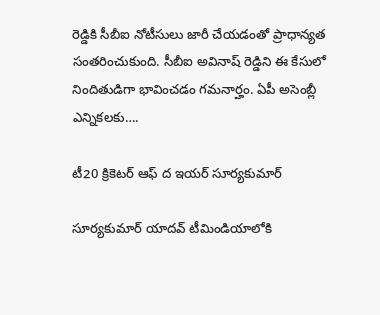రెడ్డికి సీబీఐ నోటీసులు జారీ చేయడంతో ప్రాధాన్యత సంతరించుకుంది. సీబీఐ అవినాష్ రెడ్డిని ఈ కేసులో నిందితుడిగా భావించడం గమనార్హం. ఏపీ అసెంబ్లీ ఎన్నికలకు….

టీ20 క్రికెటర్ ఆఫ్ ద ఇయర్ సూర్యకుమార్

సూర్యకుమార్ యాదవ్ టీమిండియాలోకి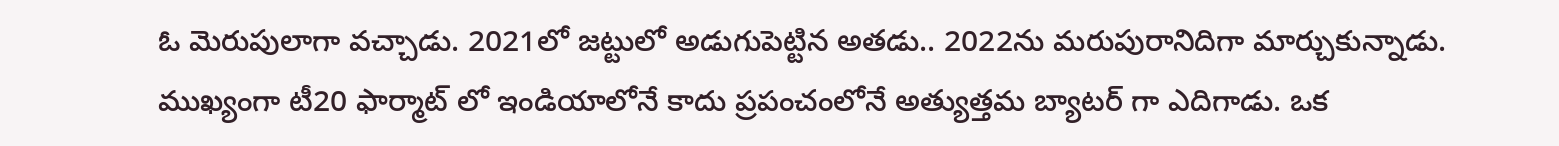ఓ మెరుపులాగా వచ్చాడు. 2021లో జట్టులో అడుగుపెట్టిన అతడు.. 2022ను మరుపురానిదిగా మార్చుకున్నాడు. ముఖ్యంగా టీ20 ఫార్మాట్ లో ఇండియాలోనే కాదు ప్రపంచంలోనే అత్యుత్తమ బ్యాటర్ గా ఎదిగాడు. ఒక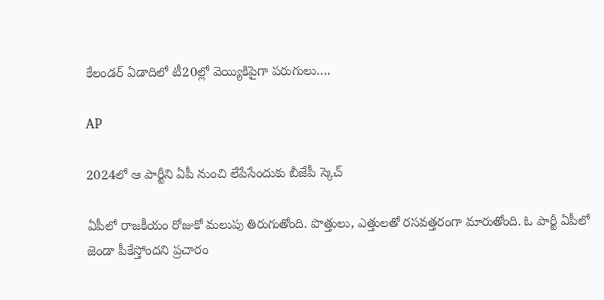కేలండర్ ఏడాదిలో టీ20ల్లో వెయ్యికిపైగా పరుగులు….

AP

2024లో ఆ పార్టీని ఏపీ నుంచి లేపేసేందుకు బీజేపీ స్కెచ్

ఏపీలో రాజకీయం రోజుకో మలుపు తిరుగుతోంది. పొత్తులు, ఎత్తులతో రసవత్తరంగా మారుతోంది. ఓ పార్టీ ఏపీలో జెండా పీకేస్తోందని ప్రచారం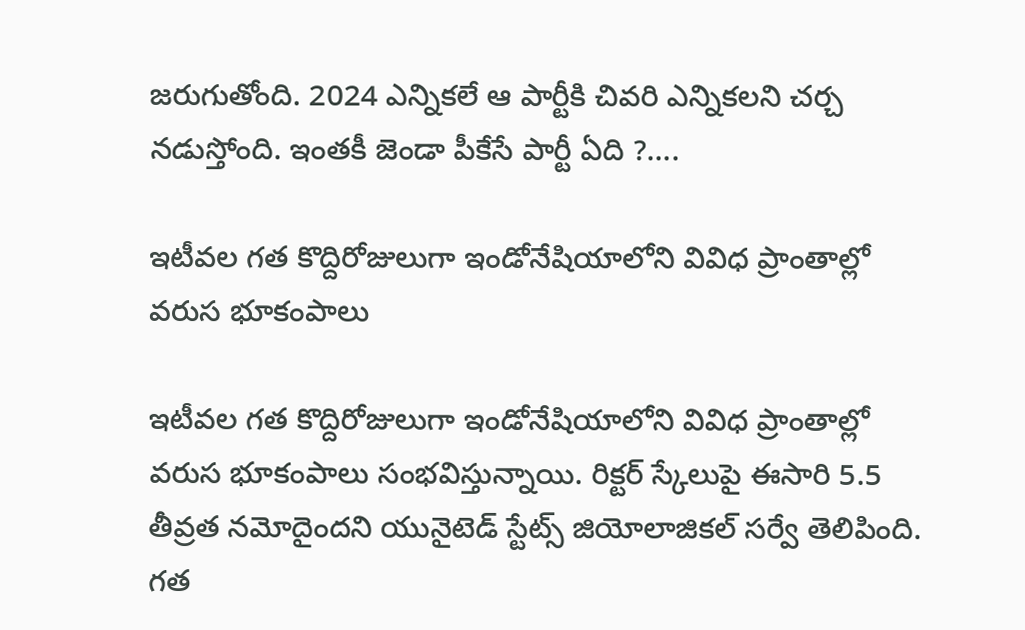జరుగుతోంది. 2024 ఎన్నికలే ఆ పార్టీకి చివరి ఎన్నికలని చర్చ నడుస్తోంది. ఇంతకీ జెండా పీకేసే పార్టీ ఏది ?….

ఇటీవల గత కొద్దిరోజులుగా ఇండోనేషియాలోని వివిధ ప్రాంతాల్లో వరుస భూకంపాలు

ఇటీవల గత కొద్దిరోజులుగా ఇండోనేషియాలోని వివిధ ప్రాంతాల్లో వరుస భూకంపాలు సంభవిస్తున్నాయి. రిక్టర్ స్కేలుపై ఈసారి 5.5 తీవ్రత నమోదైందని యునైటెడ్ స్టేట్స్ జియోలాజికల్ సర్వే తెలిపింది. గత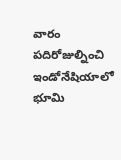వారం పదిరోజుల్నించి ఇండోనేషియాలో భూమి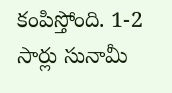కంపిస్తోంది. 1-2 సార్లు సునామీ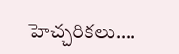హెచ్చరికలు….